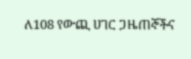ለ108 የውጪ ሀገር ጋዜጠኞችና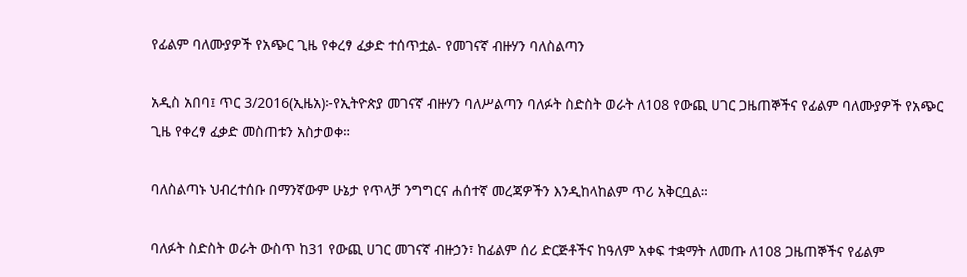የፊልም ባለሙያዎች የአጭር ጊዜ የቀረፃ ፈቃድ ተሰጥቷል- የመገናኛ ብዙሃን ባለስልጣን

አዲስ አበባ፤ ጥር 3/2016(ኢዜአ)፦የኢትዮጵያ መገናኛ ብዙሃን ባለሥልጣን ባለፉት ስድስት ወራት ለ108 የውጪ ሀገር ጋዜጠኞችና የፊልም ባለሙያዎች የአጭር ጊዜ የቀረፃ ፈቃድ መስጠቱን አስታወቀ።

ባለስልጣኑ ህብረተሰቡ በማንኛውም ሁኔታ የጥላቻ ንግግርና ሐሰተኛ መረጃዎችን እንዲከላከልም ጥሪ አቅርቧል።

ባለፉት ስድስት ወራት ውስጥ ከ31 የውጪ ሀገር መገናኛ ብዙኃን፣ ከፊልም ሰሪ ድርጅቶችና ከዓለም አቀፍ ተቋማት ለመጡ ለ108 ጋዜጠኞችና የፊልም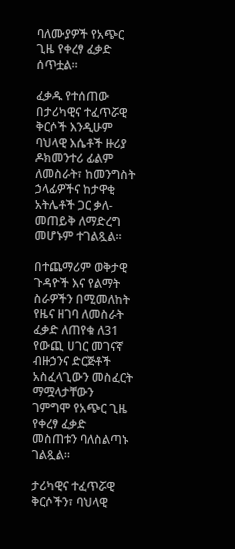ባለሙያዎች የአጭር ጊዜ የቀረፃ ፈቃድ ሰጥቷል፡፡

ፈቃዱ የተሰጠው በታሪካዊና ተፈጥሯዊ ቅርሶች እንዲሁም ባህላዊ እሴቶች ዙሪያ ዶክመንተሪ ፊልም ለመስራት፣ ከመንግስት ኃላፊዎችና ከታዋቂ አትሌቶች ጋር ቃለ-መጠይቅ ለማድረግ መሆኑም ተገልጿል።

በተጨማሪም ወቅታዊ ጉዳዮች እና የልማት ስራዎችን በሚመለከት የዜና ዘገባ ለመስራት ፈቃድ ለጠየቁ ለ31 የውጪ ሀገር መገናኛ ብዙኃንና ድርጅቶች አስፈላጊውን መስፈርት ማሟላታቸውን ገምግሞ የአጭር ጊዜ የቀረፃ ፈቃድ መስጠቱን ባለስልጣኑ ገልጿል።

ታሪካዊና ተፈጥሯዊ ቅርሶችን፣ ባህላዊ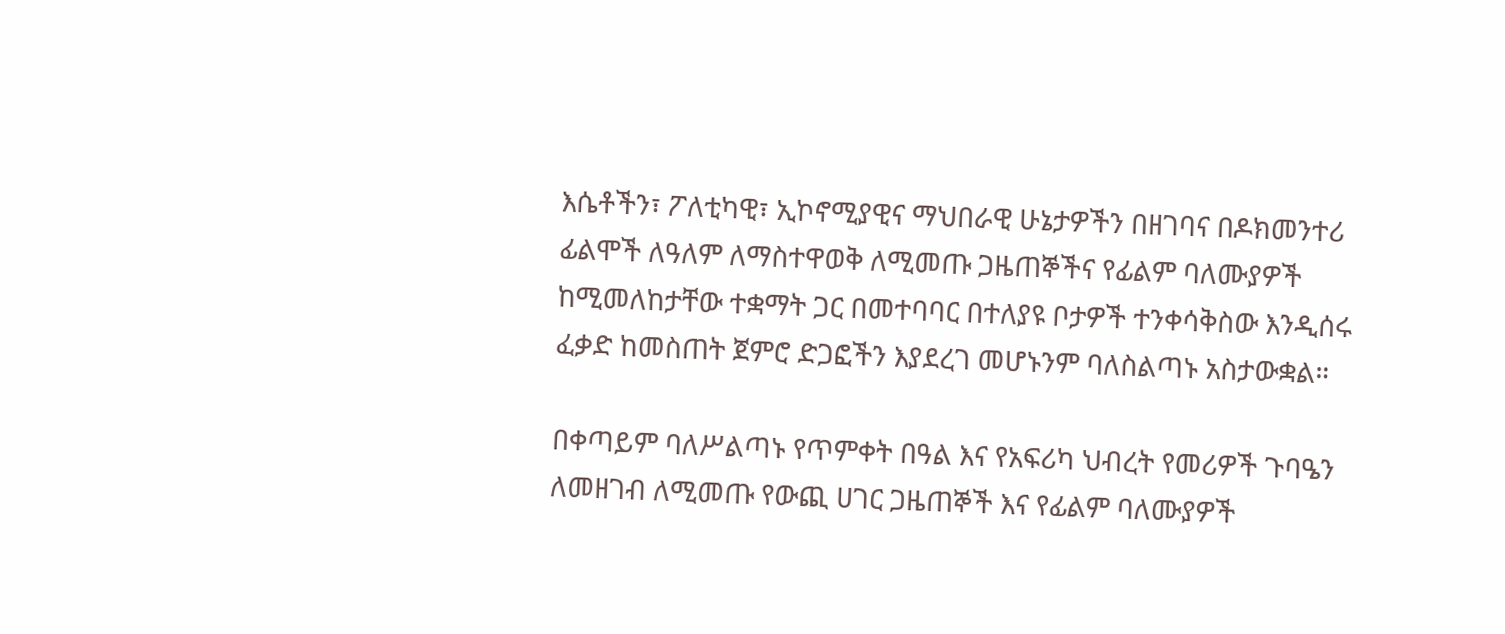እሴቶችን፣ ፖለቲካዊ፣ ኢኮኖሚያዊና ማህበራዊ ሁኔታዎችን በዘገባና በዶክመንተሪ ፊልሞች ለዓለም ለማስተዋወቅ ለሚመጡ ጋዜጠኞችና የፊልም ባለሙያዎች ከሚመለከታቸው ተቋማት ጋር በመተባባር በተለያዩ ቦታዎች ተንቀሳቅስው እንዲሰሩ ፈቃድ ከመስጠት ጀምሮ ድጋፎችን እያደረገ መሆኑንም ባለስልጣኑ አስታውቋል።

በቀጣይም ባለሥልጣኑ የጥምቀት በዓል እና የአፍሪካ ህብረት የመሪዎች ጉባዔን ለመዘገብ ለሚመጡ የውጪ ሀገር ጋዜጠኞች እና የፊልም ባለሙያዎች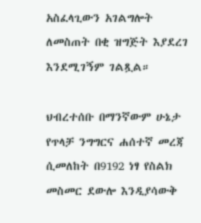አስፈላጊውን አገልግሎት ለመስጠት በቂ ዝግጅት እያደረገ እንደሚገኝም ገልጿል።

ህብረተሰቡ በማንኛውም ሁኔታ የጥላቻ ንግግርና ሐሰተኛ መረጃ ሲመለከት በ9192 ነፃ የስልክ መስመር ደውሎ እንዲያሳውቅ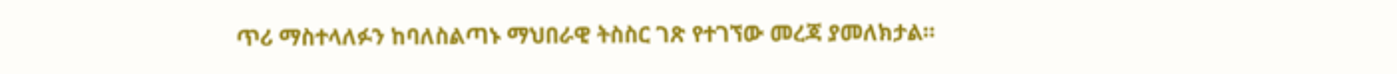ጥሪ ማስተላለፉን ከባለስልጣኑ ማህበራዊ ትስስር ገጽ የተገኘው መረጃ ያመለክታል።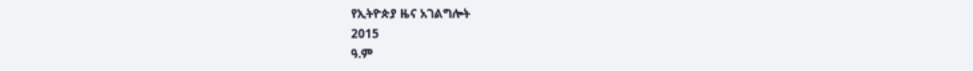የኢትዮጵያ ዜና አገልግሎት
2015
ዓ.ም